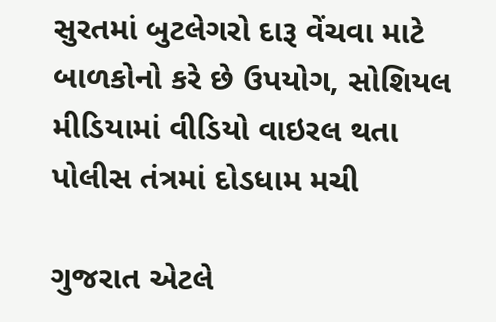સુરતમાં બુટલેગરો દારૂ વેંચવા માટે બાળકોનો કરે છે ઉપયોગ, સોશિયલ મીડિયામાં વીડિયો વાઇરલ થતા પોલીસ તંત્રમાં દોડધામ મચી

ગુજરાત એટલે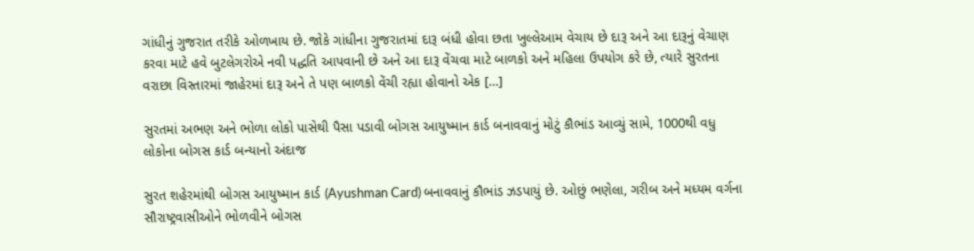ગાંધીનું ગુજરાત તરીકે ઓળખાય છે. જોકે ગાંધીના ગુજરાતમાં દારૂ બંધી હોવા છતા ખુલ્લેઆમ વેચાય છે દારૂ અને આ દારૂનું વેચાણ કરવા માટે હવે બુટલેગરોએ નવી પદ્ધતિ આપવાની છે અને આ દારૂ વેંચવા માટે બાળકો અને મહિલા ઉપયોગ કરે છે, ત્યારે સુરતના વરાછા વિસ્તારમાં જાહેરમાં દારૂ અને તે પણ બાળકો વેંચી રહ્યા હોવાનો એક […]

સુરતમાં અભણ અને ભોળા લોકો પાસેથી પૈસા પડાવી બોગસ આયુષ્માન કાર્ડ બનાવવાનું મોટું કૌભાંડ આવ્યું સામે, 1000થી વધુ લોકોના બોગસ કાર્ડ બન્યાનો અંદાજ

સુરત શહેરમાંથી બોગસ આયુષ્માન કાર્ડ (Ayushman Card) બનાવવાનું કૌભાંડ ઝડપાયું છે. ઓછું ભણેલા, ગરીબ અને મધ્યમ વર્ગના સૌરાષ્ટ્રવાસીઓને ભોળવીને બોગસ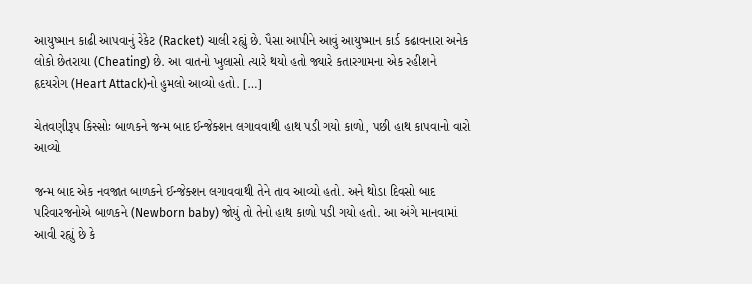આયુષ્માન કાઢી આપવાનું રેકેટ (Racket) ચાલી રહ્યું છે. પૈસા આપીને આવું આયુષ્માન કાર્ડ કઢાવનારા અનેક લોકો છેતરાયા (Cheating) છે. આ વાતનો ખુલાસો ત્યારે થયો હતો જ્યારે કતારગામના એક રહીશને હૃદયરોગ (Heart Attack)નો હુમલો આવ્યો હતો. […]

ચેતવણીરૂપ કિસ્સોઃ બાળકને જન્મ બાદ ઈન્જેક્શન લગાવવાથી હાથ પડી ગયો કાળો, પછી હાથ કાપવાનો વારો આવ્યો

જન્મ બાદ એક નવજાત બાળકને ઈન્જેક્શન લગાવવાથી તેને તાવ આવ્યો હતો. અને થોડા દિવસો બાદ પરિવારજનોએ બાળકને (Newborn baby) જોયું તો તેનો હાથ કાળો પડી ગયો હતો. આ અંગે માનવામાં આવી રહ્યું છે કે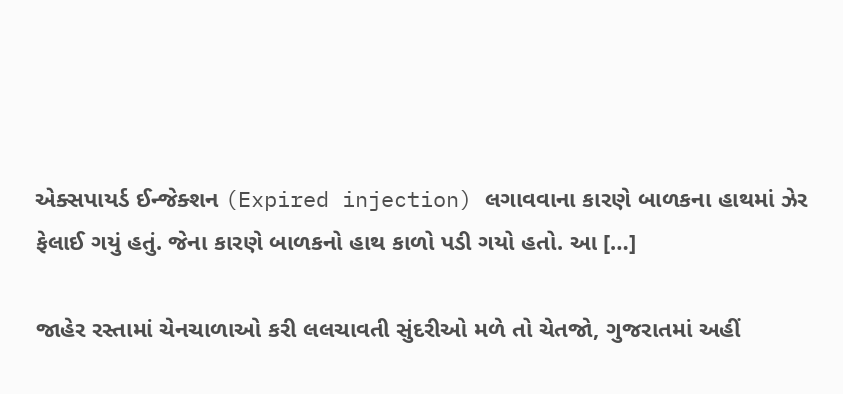એક્સપાયર્ડ ઈન્જેક્શન (Expired injection) લગાવવાના કારણે બાળકના હાથમાં ઝેર ફેલાઈ ગયું હતું. જેના કારણે બાળકનો હાથ કાળો પડી ગયો હતો. આ […]

જાહેર રસ્તામાં ચેનચાળાઓ કરી લલચાવતી સુંદરીઓ મળે તો ચેતજો, ગુજરાતમાં અહીં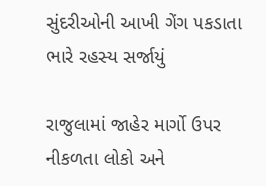સુંદરીઓની આખી ગેંગ પકડાતા ભારે રહસ્ય સર્જાયું

રાજુલામાં જાહેર માર્ગો ઉપર નીકળતા લોકો અને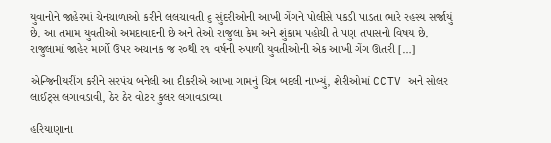યુવાનોને જાહેરમાં ચેનચાળાઓ કરીને લલચાવતી ૬ સુંદરીઓની આખી ગેંગને પોલીસે પકડી પાડતા ભારે રહસ્ય સર્જાયું છે. આ તમામ યુવતીઓ અમદાવાદની છે અને તેઓ રાજુલા કેમ અને શુંકામ પહોચી તે પણ તપાસનો વિષય છે. રાજુલામાં જાહેર માર્ગો ઉપર અચાનક જ ર૦થી ર૧ વર્ષની રુપાળી યુવતીઓની એક આખી ગેંગ ઊતરી […]

એન્જિનીયરીંગ કરીને સરપંચ બનેલી આ દીકરીએ આખા ગામનું ચિત્ર બદલી નાખ્યું, શેરીઓમાં CCTV અને સોલર લાઈટ્સ લગાવડાવી, ઠેર ઠેર વોટર કુલર લગાવડાવ્યા

હરિયાણાના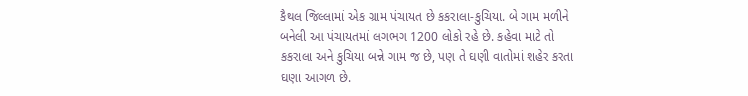કૈથલ જિલ્લામાં એક ગ્રામ પંચાયત છે કકરાલા-કુચિયા. બે ગામ મળીને બનેલી આ પંચાયતમાં લગભગ 1200 લોકો રહે છે. કહેવા માટે તો કકરાલા અને કુચિયા બન્ને ગામ જ છે, પણ તે ઘણી વાતોમાં શહેર કરતા ઘણા આગળ છે.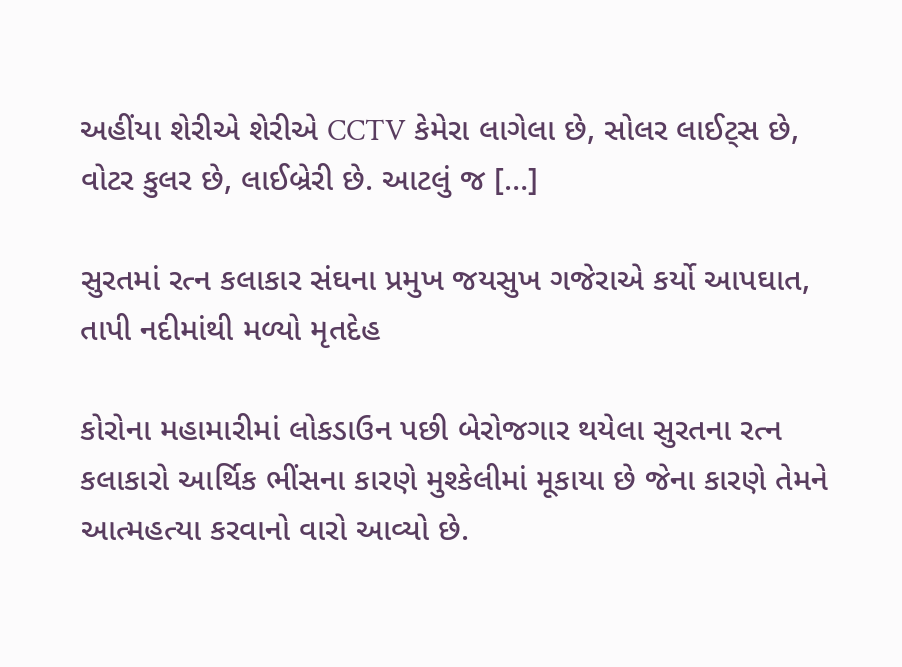અહીંયા શેરીએ શેરીએ CCTV કેમેરા લાગેલા છે, સોલર લાઈટ્સ છે, વોટર કુલર છે, લાઈબ્રેરી છે. આટલું જ […]

સુરતમાં રત્ન કલાકાર સંઘના પ્રમુખ જયસુખ ગજેરાએ કર્યો આપઘાત, તાપી નદીમાંથી મળ્યો મૃતદેહ

કોરોના મહામારીમાં લોકડાઉન પછી બેરોજગાર થયેલા સુરતના રત્ન કલાકારો આર્થિક ભીંસના કારણે મુશ્કેલીમાં મૂકાયા છે જેના કારણે તેમને આત્મહત્યા કરવાનો વારો આવ્યો છે.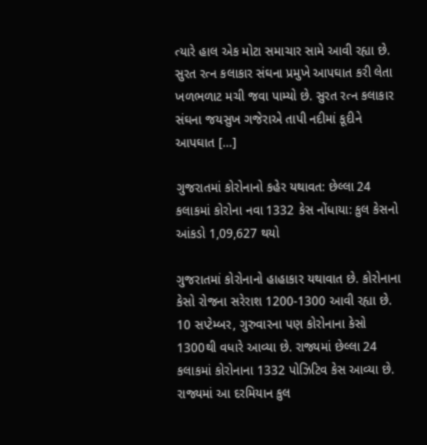ત્યારે હાલ એક મોટા સમાચાર સામે આવી રહ્યા છે. સુરત રત્ન કલાકાર સંઘના પ્રમુખે આપઘાત કરી લેતા ખળભળાટ મચી જવા પામ્યો છે. સુરત રત્ન કલાકાર સંઘના જયસુખ ગજેરાએ તાપી નદીમાં કૂદીને આપઘાત […]

ગુજરાતમાં કોરોનાનો કહેર યથાવત: છેલ્લા 24 કલાકમાં કોરોના નવા 1332 કેસ નોંધાયા: કુલ કેસનો આંકડો 1,09,627 થયો

ગુજરાતમાં કોરોનાનો હાહાકાર યથાવાત છે. કોરોનાના કેસો રોજના સરેરાશ 1200-1300 આવી રહ્યા છે. 10 સપ્ટેમ્બર, ગુરુવારના પણ કોરોનાના કેસો 1300થી વધારે આવ્યા છે. રાજ્યમાં છેલ્લા 24 કલાકમાં કોરોનાના 1332 પોઝિટિવ કેસ આવ્યા છે. રાજ્યમાં આ દરમિયાન કુલ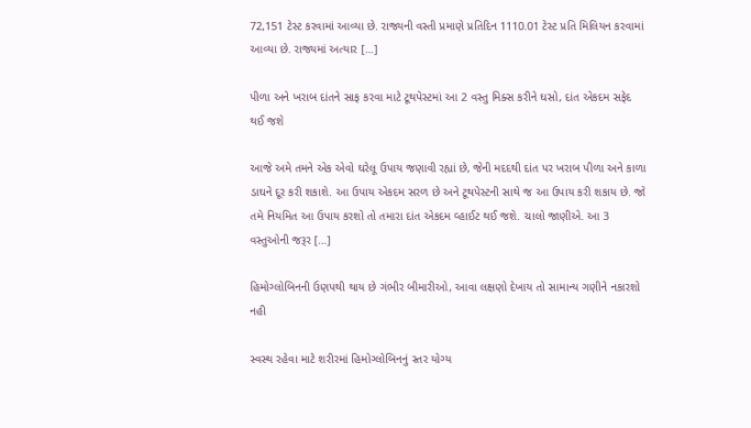72,151 ટેસ્ટ કરવામાં આવ્યા છે. રાજ્યની વસ્તી પ્રમાણે પ્રતિદિન 1110.01 ટેસ્ટ પ્રતિ મિલિયન કરવામાં આવ્યા છે. રાજ્યમાં અત્યાર […]

પીળા અને ખરાબ દાંતને સાફ કરવા માટે ટૂથપેસ્ટમાં આ 2 વસ્તુ મિક્સ કરીને ઘસો, દાંત એકદમ સફેદ થઈ જશે

આજે અમે તમને એક એવો ઘરેલૂ ઉપાય જણાવી રહ્યાં છે, જેની મદદથી દાંત પર ખરાબ પીળા અને કાળા ડાઘને દૂર કરી શકાશે. આ ઉપાય એકદમ સરળ છે અને ટૂથપેસ્ટની સાથે જ આ ઉપાય કરી શકાય છે. જો તમે નિયમિત આ ઉપાય કરશો તો તમારા દાંત એકદમ વ્હાઈટ થઈ જશે. ચાલો જાણીએ. આ 3 વસ્તુઓની જરૂર […]

હિમોગ્લોબિનની ઉણપથી થાય છે ગંભીર બીમારીઓ, આવા લક્ષણો દેખાય તો સામાન્ય ગણીને નકારશો નહી

સ્વસ્થ રહેવા માટે શરીરમાં હિમોગ્લોબિનનું સ્તર યોગ્ય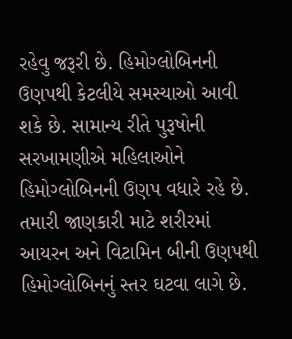રહેવુ જરૂરી છે. હિમોગ્લોબિનની ઉણપથી કેટલીયે સમસ્યાઓ આવી શકે છે. સામાન્ય રીતે પુરૂષોની સરખામણીએ મહિલાઓને હિમોગ્લોબિનની ઉણપ વધારે રહે છે. તમારી જાણકારી માટે શરીરમાં આયરન અને વિટામિન બીની ઉણપથી હિમોગ્લોબિનનું સ્તર ઘટવા લાગે છે.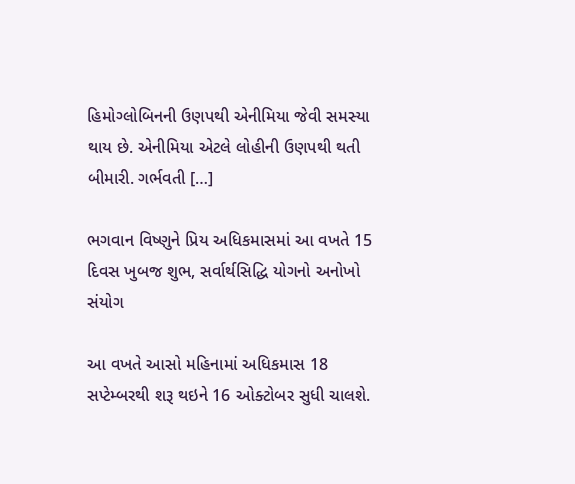હિમોગ્લોબિનની ઉણપથી એનીમિયા જેવી સમસ્યા થાય છે. એનીમિયા એટલે લોહીની ઉણપથી થતી બીમારી. ગર્ભવતી […]

ભગવાન વિષ્ણુને પ્રિય અધિકમાસમાં આ વખતે 15 દિવસ ખુબજ શુભ, સર્વાર્થસિદ્ધિ યોગનો અનોખો સંયોગ

આ વખતે આસો મહિનામાં અધિકમાસ 18 સપ્ટેમ્બરથી શરૂ થઇને 16 ઓક્ટોબર સુધી ચાલશે.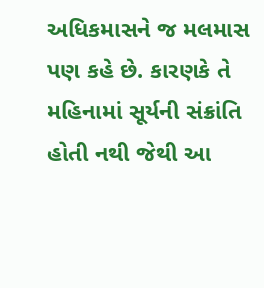અધિકમાસને જ મલમાસ પણ કહે છે. કારણકે તે મહિનામાં સૂર્યની સંક્રાંતિ હોતી નથી જેથી આ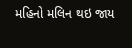મહિનો મલિન થઇ જાય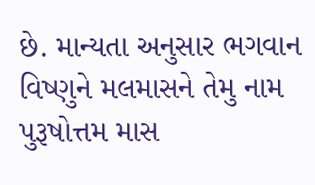છે. માન્યતા અનુસાર ભગવાન વિષ્ણુને મલમાસને તેમુ નામ પુરૂષોત્તમ માસ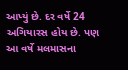આપ્યું છે. દર વર્ષે 24 અગિયારસ હોય છે. પણ આ વર્ષે મલમાસના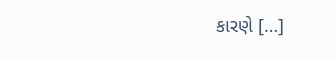કારણે […]